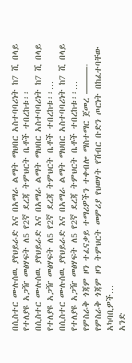በሲስተር ሙሉሰዉ ያየህይራድ እና በአማራ ልማት ማህበር አስተባባሪነት ከ7 ሺ በላይ የተለያዩ አጋዥ መፅሃፍት ለ5 የ2ኛ ደረጃ ትምህርት ቤቶች ተበረከቱ፡፡
በሲስተር ሙሉሰዉ ያየህይራድ እና በአማራ ልማት ማህበር አስተባባሪነት ከ7 ሺ በላይ የተለያዩ አጋዥ መፅሃፍት ለ5 የ2ኛ ደረጃ ትምህርት ቤቶች ተበረከቱ፡፡…
በሲስተር ሙሉሰዉ ያየህይራድ እና በአማራ ልማት ማህበር አስተባባሪነት ከ7 ሺ በላይ የተለያዩ አጋዥ መፅሃፍት ለ5 የ2ኛ ደረጃ ትምህርት ቤቶች ተበረከቱ፡፡…
የምስራቅ ጎጃም ዞን ተፈናቃይ ተማሪዎችን ተቀብሎ ማስተማር ጀመረ ———- የምስራቅ ጎጃም ዞን ትምህርት መምሪያ የህወሃት የሽብር ቡድን ጦርነት በከፈተባቸው አካባቢዎች…
አንድ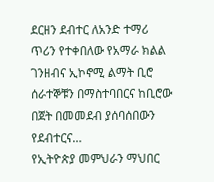ደርዘን ደብተር ለአንድ ተማሪ ጥሪን የተቀበለው የአማራ ክልል ገንዘብና ኢኮኖሚ ልማት ቢሮ ሰራተኞቹን በማስተባበርና ከቢሮው በጀት በመመደብ ያሰባሰበውን የደብተርና…
የኢትዮጵያ መምህራን ማህበር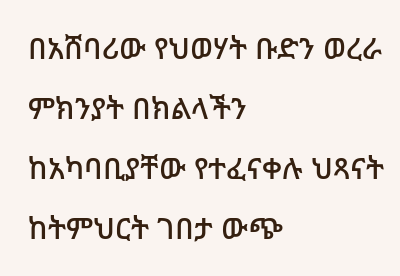በአሸባሪው የህወሃት ቡድን ወረራ ምክንያት በክልላችን ከአካባቢያቸው የተፈናቀሉ ህጻናት ከትምህርት ገበታ ውጭ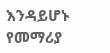እንዳይሆኑ የመማሪያ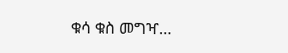ቁሳ ቁስ መግዣ…